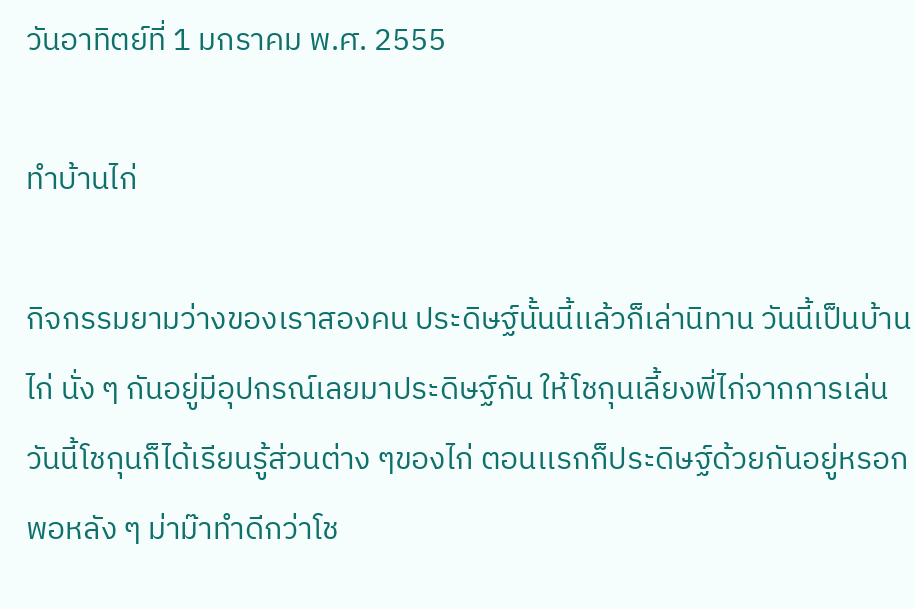วันอาทิตย์ที่ 1 มกราคม พ.ศ. 2555

ทำบ้านไก่

กิจกรรมยามว่างของเราสองคน ประดิษฐ์นั้นนี้เเล้วก็เล่านิทาน วันนี้เป็นบ้านไก่ นั่ง ๆ กันอยู่มีอุปกรณ์เลยมาประดิษฐ์กัน ให้โชกุนเลี้ยงพี่ไก่จากการเล่นวันนี้โชกุนก็ได้เรียนรู้ส่วนต่าง ๆของไก่ ตอนเเรกก็ประดิษฐ์ด้วยกันอยู่หรอกพอหลัง ๆ ม่าม๊าทำดีกว่าโช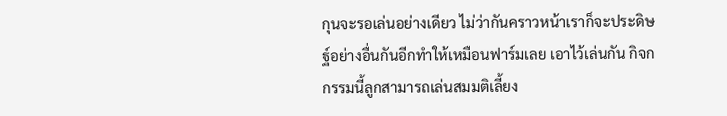กุนจะรอเล่นอย่างเดียว ไม่ว่ากันคราวหน้าเราก็จะประดิษฐ์อย่างอื่นกันอีกทำให้เหมือนฟาร์มเลย เอาไว้เล่นกัน กิจกกรรมนี้ลูกสามารถเล่นสมมติเลี้ยง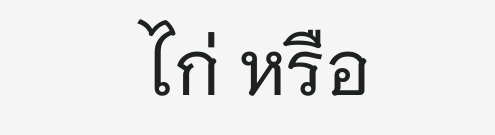ไก่ หรือ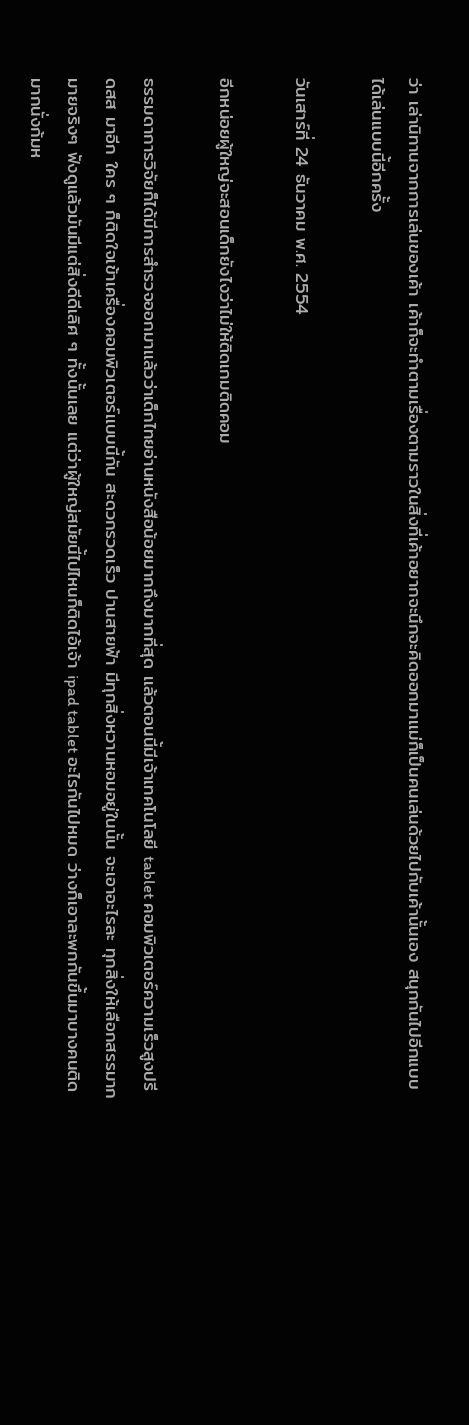ว่า เล่านิทานจากการเล่นของเค้า เค้าก็จะทำตามเรื่องตามราวในสิ่งที่เค้าอยากจะนึกจะคิดออกมาเเม่ก็เป็นคนเล่นด้วยไปกับเค้านั้นเอง สนุกกันไปอีกแบบได้เล่นแบบนี้อีกครั้ง

วันเสาร์ที่ 24 ธันวาคม พ.ศ. 2554

อีกหน่อยผู้ใหญ่จะสอนเด็กยังไงว่าไม่ให้ติดเกมติดคอม

ธรรมดาการวิจัยก็ได้มีการสำรวจออกมาเเล้วว่าเด็กไทยอ่านหนังสือน้อยมากถึงมากที่สุด เเล้วตอนนี้มีเจ้าเทคโนโลยี tablet คอมพิวเตอร์ความเร็วสูงปรีดสส มาอีก ใคร ๆ ก็ติดใจเข้าเครื่องคอมพิวเตอร์เเบบนี้กัน สะดวกรวดเร็ว ปานสายฟ้า มีทุกสิ่งหวานหอมอยู่ในนั้น จะเอาอะไรละ ทุกสิ่งให้เลือกสรรมากมายจริงๆ ฟังดูแล้วมันมีแต่สิ่งดีดีเลิศ ๆ ทั้งนั้นเลย แต่ว่าผู้ใหญ่สมัยนี้ไปไหนก็ติดไอ้เจ้า ipad tablet อะไรกันไปหมด ว่างก็เอาละพกกันขึ้นมาบางคนติดมากนั่งก้มห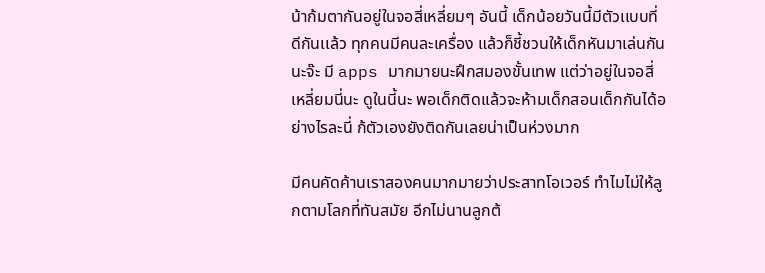น้าก้มตากันอยู่ในจอสี่เหลี่ยมๆ อันนี้ เด็กน้อยวันนี้มีตัวเเบบที่ดีกันเเล้ว ทุกคนมีคนละเครื่อง แล้วก็ชี้ชวนให้เด็กหันมาเล่นกันนะจ๊ะ มี apps มากมายนะฝึกสมองขั้นเทพ แต่ว่าอยู่ในจอสี่เหลี่ยมนี่นะ ดูในนี้นะ พอเด็กติดเเล้วจะห้ามเด็กสอนเด็กกันได้อย่างไรละนี่ ก้ตัวเองยังติดกันเลยน่าเป็นห่วงมาก

มีคนคัดค้านเราสองคนมากมายว่าประสาทโอเวอร์ ทำไมไม่ให้ลูกตามโลกที่ทันสมัย อีกไม่นานลูกต้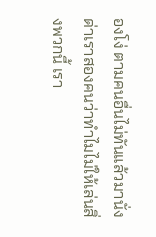องโง่ ตามคนอื่นไม่ทันแล้วมานั่งด่าเราสองคนว่าทำไมไม่ให้เล่นสิ่งพวกนี้ เรา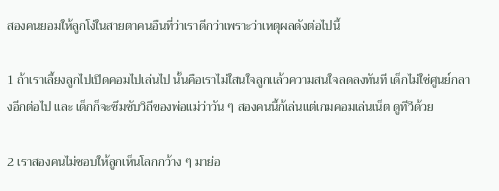สองคนยอมให้ลูกโง่ในสายตาคนอืนที่ว่าเราดีกว่าเพราะว่าเหตุผลดังต่อไปนี้

1 ถ้าเราเลี้ยงลูกไปเปิดคอมไปเล่นไป นั้นคือเราไม่ใสนใจลูกเเล้วความสนใจลดลงทันที เด็กไม่ใช่ศูนย์กลางอีกต่อไป และ เด็กก็จะซึมซับวิถีของพ่อแม่ว่าวัน ๆ สองคนนี้ก้เล่นแต่เกมคอมเล่นเน็ต ดูทีวีด้วย

2 เราสองคนไม่ชอบให้ลูกเห็นโลกกว้าง ๆ มาย่อ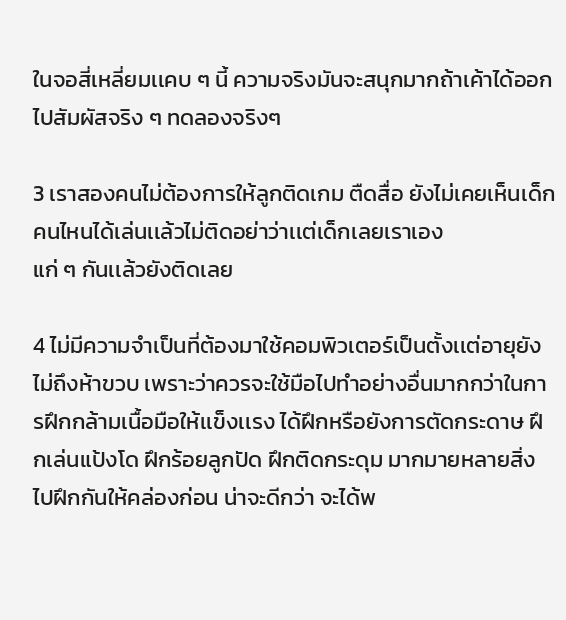ในจอสี่เหลี่ยมเเคบ ๆ นี้ ความจริงมันจะสนุกมากถ้าเค้าได้ออกไปสัมผัสจริง ๆ ทดลองจริงๆ

3 เราสองคนไม่ต้องการให้ลูกติดเกม ตืดสื่อ ยังไม่เคยเห็นเด็กคนไหนได้เล่นเเล้วไม่ติดอย่าว่าเเต่เด็กเลยเราเอง
แก่ ๆ กันเเล้วยังติดเลย

4 ไม่มีความจำเป็นที่ต้องมาใช้คอมพิวเตอร์เป็นตั้งเเต่อายุยังไม่ถึงห้าขวบ เพราะว่าควรจะใช้มือไปทำอย่างอื่นมากกว่าในการฝึกกล้ามเนื้อมือให้เเข็งเเรง ได้ฝึกหรือยังการตัดกระดาษ ฝึกเล่นแป้งโด ฝึกร้อยลูกปัด ฝึกติดกระดุม มากมายหลายสิ่ง ไปฝึกกันให้คล่องก่อน น่าจะดีกว่า จะได้พ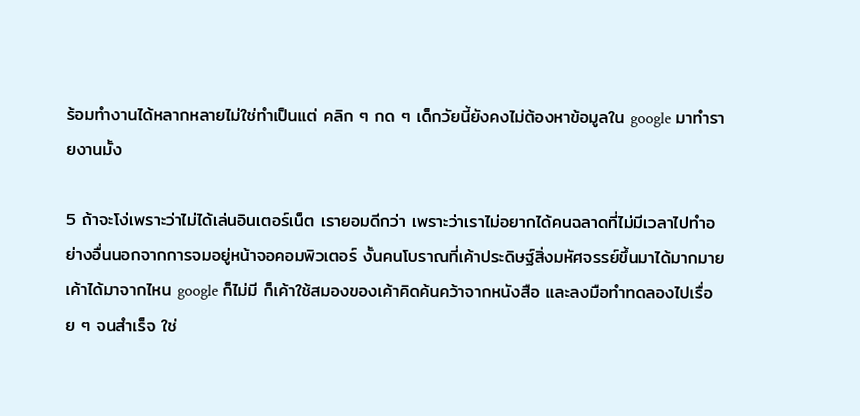ร้อมทำงานได้หลากหลายไม่ใช่ทำเป็นแต่ คลิก ๆ กด ๆ เด็กวัยนี้ยังคงไม่ต้องหาข้อมูลใน google มาทำรายงานมั้ง

5 ถ้าจะโง่เพราะว่าไม่ได้เล่นอินเตอร์เน็ต เรายอมดีกว่า เพราะว่าเราไม่อยากได้คนฉลาดที่ไม่มีเวลาไปทำอย่างอื่นนอกจากการจมอยู่หน้าจอคอมพิวเตอร์ งั้นคนโบราณที่เค้าประดิษฐ์สิ่งมหัศจรรย์ขึ้นมาได้มากมายเค้าได้มาจากไหน google ก็ไม่มี ก็เค้าใช้สมองของเค้าคิดค้นคว้าจากหนังสือ และลงมือทำทดลองไปเรื่อย ๆ จนสำเร็จ ใช่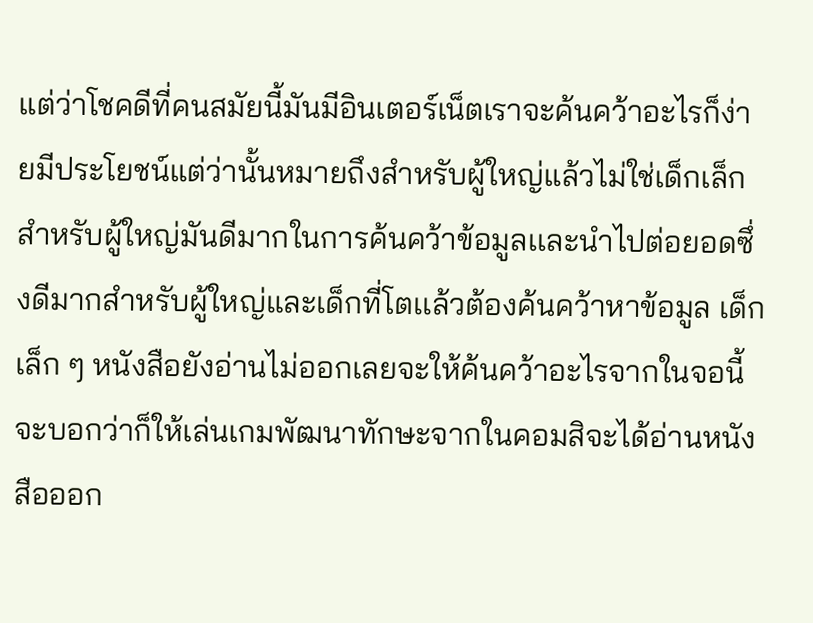แต่ว่าโชคดีที่คนสมัยนี้มันมีอินเตอร์เน็ตเราจะค้นคว้าอะไรก็ง่ายมีประโยชน์แต่ว่านั้นหมายถึงสำหรับผู้ใหญ่แล้วไม่ใช่เด็กเล็กสำหรับผู้ใหญ่มันดีมากในการค้นคว้าข้อมูลเเละนำไปต่อยอดซึ่งดีมากสำหรับผู้ใหญ่และเด็กที่โตเเล้วต้องค้นคว้าหาข้อมูล เด็กเล็ก ๆ หนังสือยังอ่านไม่ออกเลยจะให้ค้นคว้าอะไรจากในจอนี้ จะบอกว่าก็ให้เล่นเกมพัฒนาทักษะจากในคอมสิจะได้อ่านหนังสือออก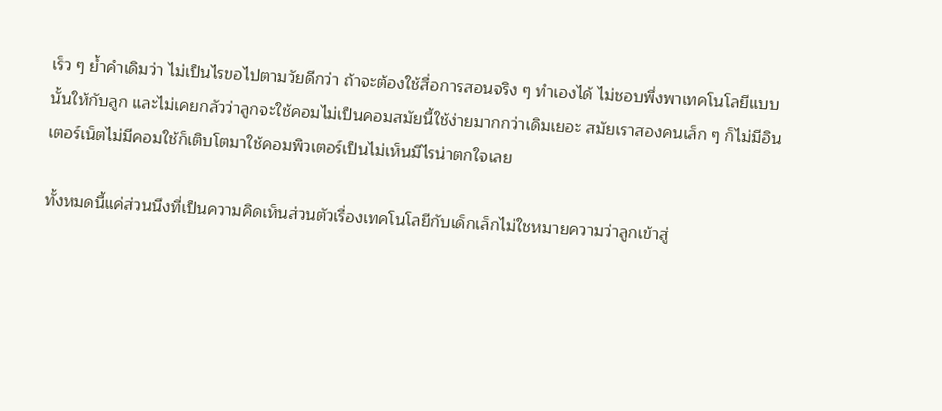เร็ว ๆ ย้ำคำเดิมว่า ไม่เป็นไรขอไปตามวัยดีกว่า ถ้าจะต้องใช้สื่อการสอนจริง ๆ ทำเองได้ ไม่ชอบพึ่งพาเทคโนโลยีแบบนั้นให้กับลูก และไม่เคยกลัวว่าลูกจะใช้คอมไม่เป็นคอมสมัยนี้ใช้ง่ายมากกว่าเดิมเยอะ สมัยเราสองคนเล็ก ๆ ก็ไม่มีอินเตอร์เน็ตไม่มีคอมใช้ก็เติบโตมาใช้คอมพิวเตอร์เป็นไม่เห็นมีไรน่าตกใจเลย

ทั้งหมดนี้แค่ส่วนนึงที่เป็นความคิดเห็นส่วนตัวเรื่องเทคโนโลยีกับเด็กเล็กไม่ใชหมายความว่าลูกเข้าสู่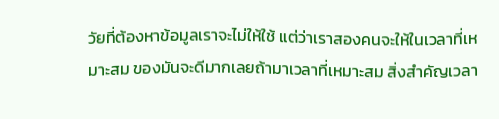วัยที่ต้องหาข้อมูลเราจะไม่ให้ใช้ แต่ว่าเราสองคนจะให้ในเวลาที่เหมาะสม ของมันจะดีมากเลยถ้ามาเวลาที่เหมาะสม สิ่งสำคัญเวลา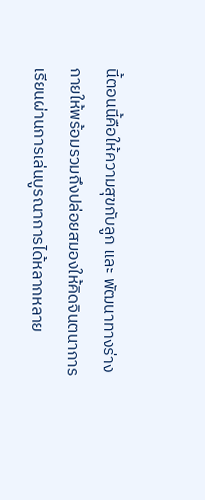นี้ตอนนี้คือให้ความสุขกับลูก และ พัฒนาทางร่างกายให้พร้อมรวมถึงปล่อยสมองให้คิดจินตนาการ เรียนผ่านการเล่นบูรณาการได้หลากหลาย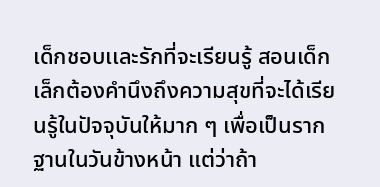เด็กชอบเเละรักที่จะเรียนรู้ สอนเด็กเล็กต้องคำนึงถึงความสุขที่จะได้เรียนรู้ในปัจจุบันให้มาก ๆ เพื่อเป็นรากฐานในวันข้างหน้า แต่ว่าถ้า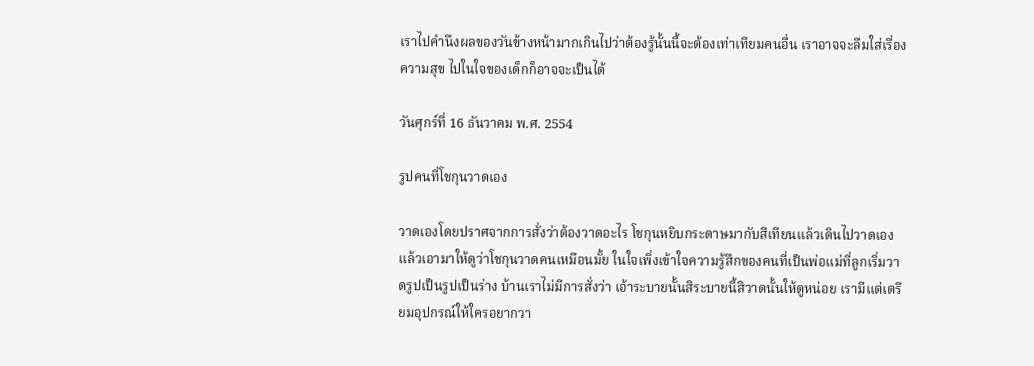เราไปคำนึงผลของวันข้างหน้ามากเกินไปว่าต้องรู้นั้นนี้จะต้องเท่าเทียมคนอื่น เราอาจจะลืมใส่เรื่องความสุข ไปในใจของเด็กก็อาจจะเป็นได้

วันศุกร์ที่ 16 ธันวาคม พ.ศ. 2554

รูปคนที่โชกุนวาดเอง

วาดเองโดยปราศจากการสั่งว่าต้องวาดอะไร โชกุนหยิบกระดาษมากับสีเทียนเเล้วเดินไปวาดเองเเล้วเอามาให้ดูว่าโชกุนวาดคนเหมือนมั้ย ในใจเพิ่งเข้าใจความรู้สึกของคนที่เป็นพ่อแม่ที่ลูกเริ่มวาดรูปเป็นรูปเป็นร่าง บ้านเราไม่มีการสั่งว่า เอ้าระบายนั้นสิระบายนี้สิวาดนั้นให้ดูหน่อย เรามีแต่เตรียมอุปกรณ์ให้ใครอยากวา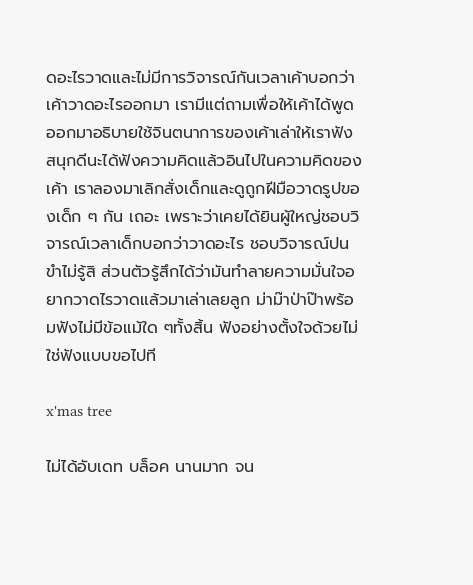ดอะไรวาดและไม่มีการวิจารณ์กันเวลาเค้าบอกว่าเค้าวาดอะไรออกมา เรามีแต่ถามเพื่อให้เค้าได้พูดออกมาอธิบายใช้จินตนาการของเค้าเล่าให้เราฟัง สนุกดีนะได้ฟังความคิดแล้วอินไปในความคิดของเค้า เราลองมาเลิกสั่งเด็กเเละดูถูกฝีมือวาดรูปของเด็ก ๆ กัน เถอะ เพราะว่าเคยได้ยินผู้ใหญ่ชอบวิจารณ์เวลาเด็กบอกว่าวาดอะไร ชอบวิจารณ์ปนขำไม่รู้สิ ส่วนตัวรู้สึกได้ว่ามันทำลายความมั่นใจอยากวาดไรวาดแล้วมาเล่าเลยลูก ม่าม๊าป่าป๊าพร้อมฟังไม่มีข้อเเม้ใด ๆทั้งสิ้น ฟังอย่างตั้งใจด้วยไม่ใช่ฟังแบบขอไปที

x'mas tree

ไม่ได้อับเดท บล็อค นานมาก จน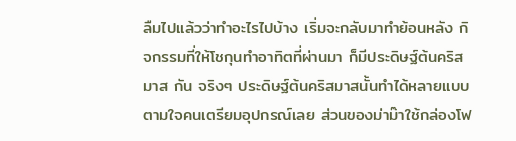ลืมไปแล้วว่าทำอะไรไปบ้าง เริ่มจะกลับมาทำย้อนหลัง กิจกรรมที่ให้โชกุนทำอาทิตที่ผ่านมา ก็มีประดิษฐ์ต้นคริสมาส กัน จริงๆ ประดิษฐ์ต้นคริสมาสนั้นทำได้หลายแบบตามใจคนเตรียมอุปกรณ์เลย ส่วนของม่าม๊าใช้กล่องโฟ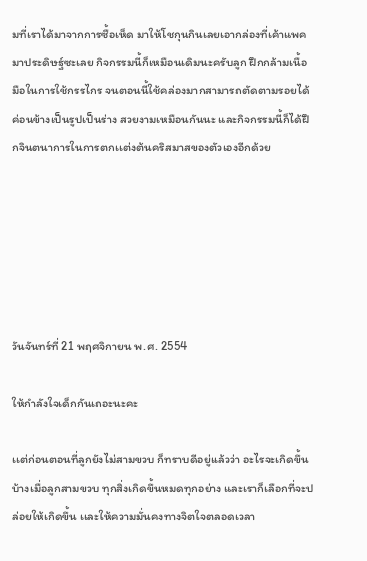มที่เราได้มาจากการซื้อเห็ด มาให้โชกุนกินเลยเอากล่องที่เค้าแพคมาประดิษฐ์ซะเลย กิจกรรมนี้ก็เหมือนเดิมนะครับลูก ฝึกกล้ามเนื้อมือในการใช้กรรไกร จนตอนนี้ใช้คล่องมากสามารถตัดตามรอยได้ค่อนข้างเป็นรูปเป็นร่าง สวยงามเหมือนกันนะ และกิจกรรมนี้ก็ได้ฝึกจินตนาการในการตกเเต่งต้นคริสมาสของตัวเองอีกด้วย






วันจันทร์ที่ 21 พฤศจิกายน พ.ศ. 2554

ให้กำลังใจเด็กกันเถอะนะคะ

เเต่ก่อนตอนที่ลูกยังไม่สามขวบ ก็ทราบดีอยู่เเล้วว่า อะไรจะเกิดขึ้นบ้างเมื่อลูกสามขวบ ทุกสิ่งเกิดขึ้นหมดทุกอย่าง และเราก็เลือกที่จะปล่อยให้เกิดขึ้น เเละให้ความมั่นคงทางจิตใจตลอดเวลา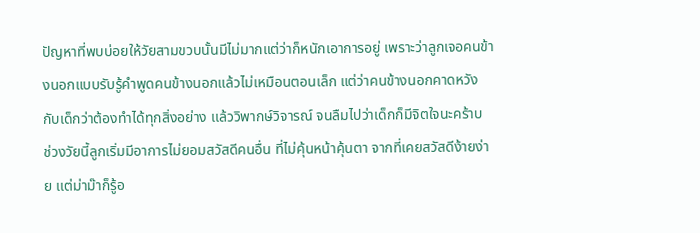ปัญหาที่พบบ่อยให้วัยสามขวบนั้นมีไม่มากแต่ว่าก็หนักเอาการอยู่ เพราะว่าลูกเจอคนข้างนอกแบบรับรู้คำพูดคนข้างนอกแล้วไม่เหมือนตอนเล็ก แต่ว่าคนข้างนอกคาดหวัง กับเด็กว่าต้องทำได้ทุกสิ่งอย่าง เเล้ววิพากษ์วิจารณ์ จนลืมไปว่าเด็กก็มีจิตใจนะคร้าบ
ช่วงวัยนี้ลูกเริ่มมีอาการไม่ยอมสวัสดีคนอื่น ที่ไม่คุ้นหน้าคุ้นตา จากที่เคยสวัสดีง้ายง่าย เเต่ม่าม๊าก็รู้อ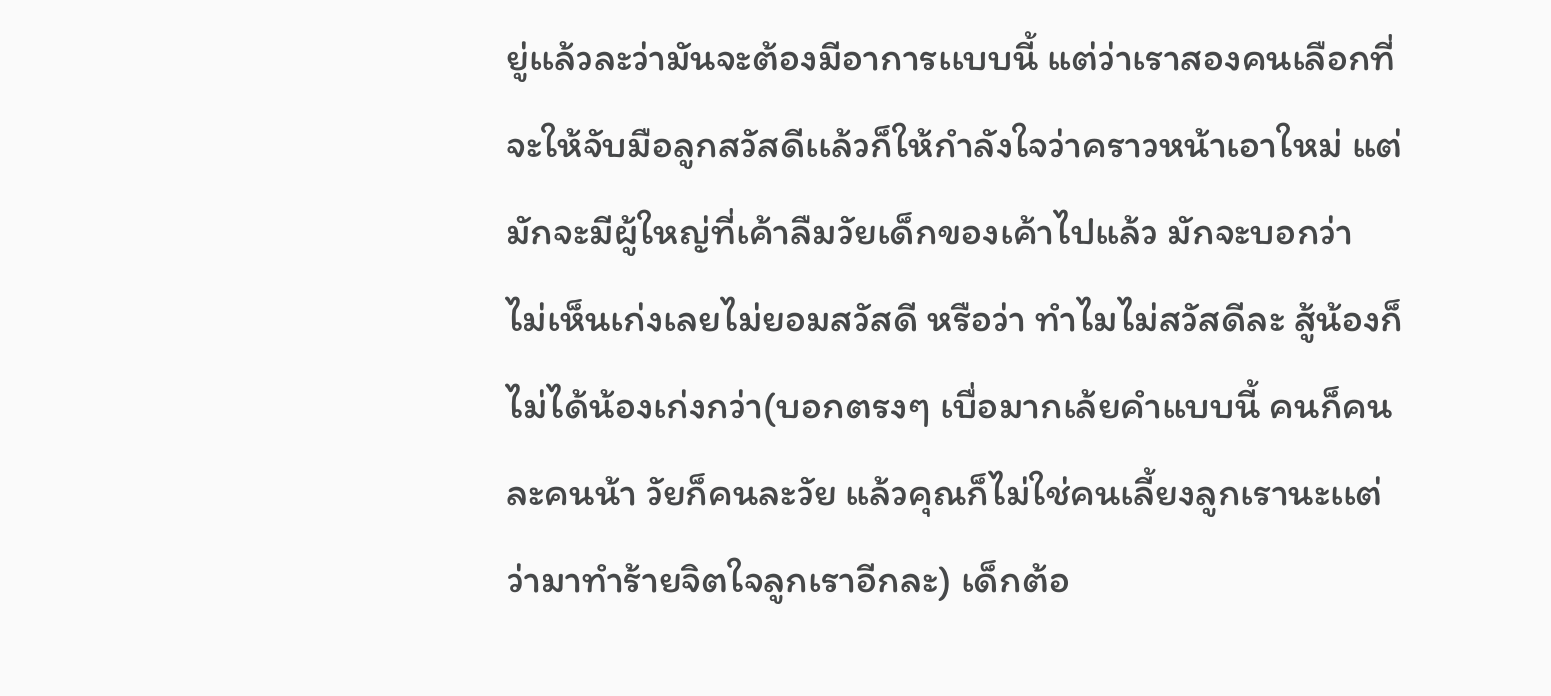ยู่เเล้วละว่ามันจะต้องมีอาการเเบบนี้ แต่ว่าเราสองคนเลือกที่จะให้จับมือลูกสวัสดีเเล้วก็ให้กำลังใจว่าคราวหน้าเอาใหม่ แต่มักจะมีผู้ใหญ่ที่เค้าลืมวัยเด็กของเค้าไปแล้ว มักจะบอกว่า ไม่เห็นเก่งเลยไม่ยอมสวัสดี หรือว่า ทำไมไม่สวัสดีละ สู้น้องก็ไม่ได้น้องเก่งกว่า(บอกตรงๆ เบื่อมากเล้ยคำแบบนี้ คนก็คนละคนน้า วัยก็คนละวัย แล้วคุณก็ไม่ใช่คนเลี้ยงลูกเรานะเเต่ว่ามาทำร้ายจิตใจลูกเราอีกละ) เด็กต้อ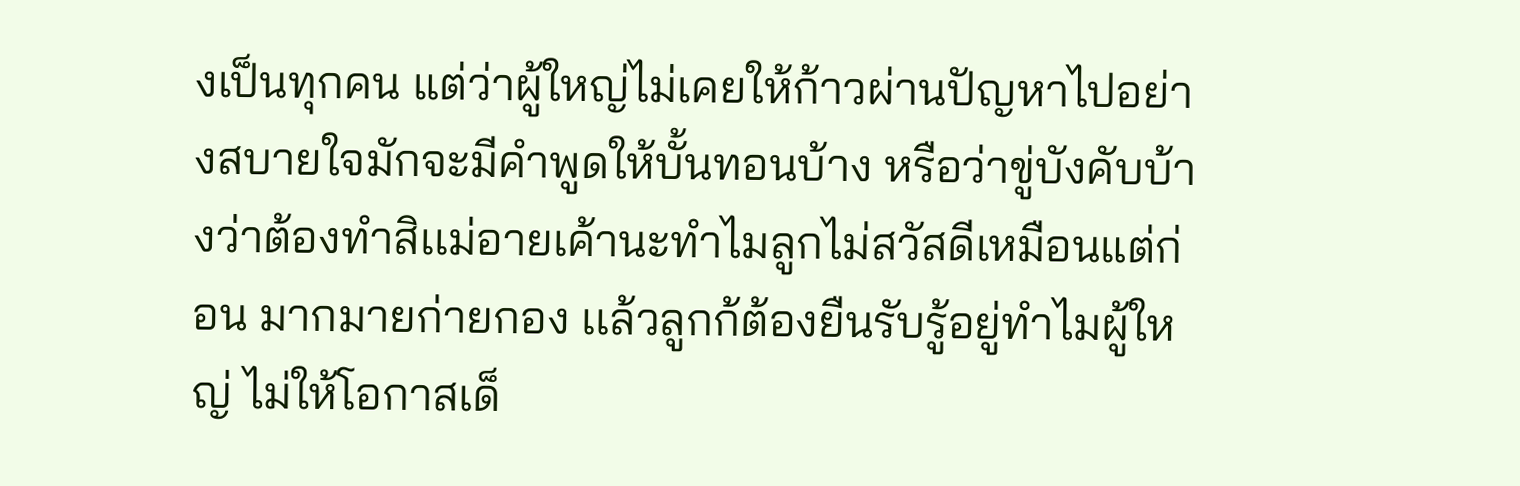งเป็นทุกคน แต่ว่าผู้ใหญ่ไม่เคยให้ก้าวผ่านปัญหาไปอย่างสบายใจมักจะมีคำพูดให้บั้นทอนบ้าง หรือว่าขู่บังคับบ้างว่าต้องทำสิเเม่อายเค้านะทำไมลูกไม่สวัสดีเหมือนแต่ก่อน มากมายก่ายกอง เเล้วลูกก้ต้องยืนรับรู้อยู่ทำไมผู้ใหญ่ ไม่ให้โอกาสเด็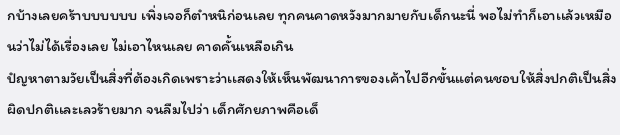กบ้างเลยคร้าบบบบบบ เพิ่งเจอก็ตำหนิก่อนเลย ทุกคนคาดหวังมากมายกับเด็กนะนี่ พอไม่ทำก็เอาเเล้วเหมือนว่าไม่ได้เรื่องเลย ไม่เอาไหนเลย คาดคั้นเหลือเกิน
ปํญหาตามวัยเป็นสิ่งที่ต้องเกิดเพราะว่าเเสดงให้เห็นพัฒนาการของเค้าไปอีกขั้นแต่คนชอบให้สิ่งปกติเป็นสิ่งผิดปกติเเละเลวร้ายมาก จนลืมไปว่า เด็กศักยภาพคือเด็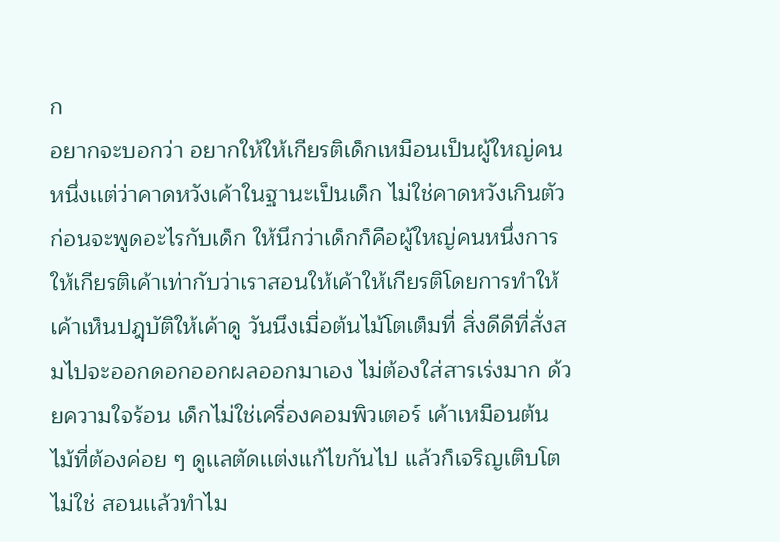ก
อยากจะบอกว่า อยากให้ให้เกียรติเด็กเหมือนเป็นผู้ใหญ่คนหนึ่งเเต่ว่าคาดหวังเค้าในฐานะเป็นเด็ก ไม่ใช่คาดหวังเกินตัว
ก่อนจะพูดอะไรกับเด็ก ให้นึกว่าเด็กก็คือผู้ใหญ่คนหนึ่งการให้เกียรติเค้าเท่ากับว่าเราสอนให้เค้าให้เกียรติโดยการทำให้เค้าเห็นปฎฺบัติให้เค้าดู วันนึงเมื่อต้นไม้โตเต็มที่ สิ่งดีดีที่สั่งสมไปจะออกดอกออกผลออกมาเอง ไม่ต้องใส่สารเร่งมาก ด้วยความใจร้อน เด็กไม่ใช่เครื่องคอมพิวเตอร์ เค้าเหมือนต้นไม้ที่ต้องค่อย ๆ ดูเเลตัดเเต่งเเก้ไขกันไป เเล้วก็เจริญเติบโต ไม่ใช่ สอนเเล้วทำไม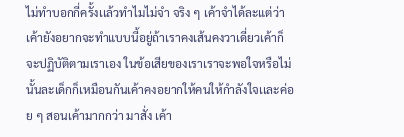ไม่ทำบอกกี่ครั้งเเล้วทำไมไม่จำ จริง ๆ เค้าจำได้ละแต่ว่าเค้ายังอยากจะทำแบบนี้อยู่ถ้าเราคงเส้นคงวาเดี่ยวเค้าก็จะปฏิบัติตามเราเอง ในข้อเสียของเราเราจะพอใจหรือไม่ นั้นละเด็กก็เหมือนกันเค้าคงอยากให้คนให้กำลังใจเเละค่อย ๆ สอนเค้ามากกว่า มาสั่ง เค้า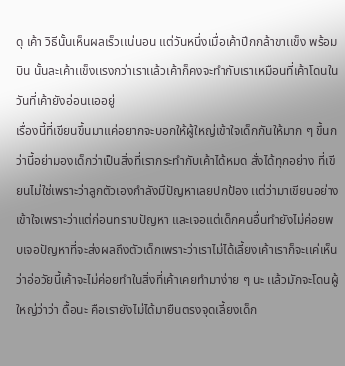ดุ เค้า วิธีนั้นเห็นผลเร็วเเน่นอน แต่วันหนึ่งเมื่อเค้าปีกกล้าขาเเข็ง พร้อมบิน นั้นละเค้าเเข็งเเรงกว่าเราเเล้วเค้าก็คงจะทำกับเราเหมือนที่เค้าโดนในวันที่เค้ายังอ่อนเเออยู่
เรื่องนี้ที่เขียนขึ้นมาแค่อยากจะบอกให้ผู้ใหญ่เข้าใจเด็กกันให้มาก ๆ ขึ้นกว่านี้อย่ามองเด็กว่าเป็นสิ่งที่เรากระทำกับเค้าได้หมด สั่งได้ทุกอย่าง ที่เขียนไม่ใช่เพราะว่าลูกตัวเองกำลังมีปัญหาเลยปกป้อง เเต่ว่ามาเขียนอย่างเข้าใจเพราะว่าแต่ก่อนทราบปัญหา และเจอแต่เด็กคนอื่นทำยังไม่ค่อยพบเจอปัญหาที่จะส่งผลถึงตัวเด็กเพราะว่าเราไม่ได้เลี้ยงเค้าเราก็จะเเค่เห็นว่าอ่อวัยนี้เค้าจะไม่ค่อยทำในสิ่งที่เค้าเคยทำมาง่าย ๆ นะ เเล้วมักจะโดนผู้ใหญ่ว่าว่า ดื้อนะ คือเรายังไม่ได้มายืนตรงจุดเลี้ยงเด็ก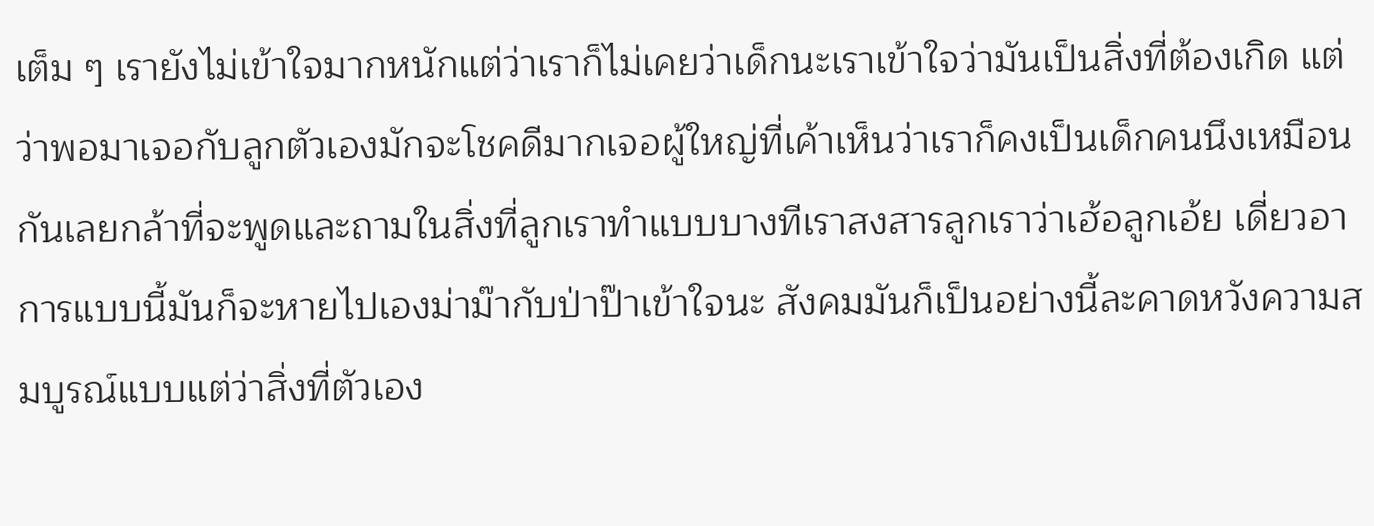เต็ม ๆ เรายังไม่เข้าใจมากหนักแต่ว่าเราก็ไม่เคยว่าเด็กนะเราเข้าใจว่ามันเป็นสิ่งที่ต้องเกิด แต่ว่าพอมาเจอกับลูกตัวเองมักจะโชคดีมากเจอผู้ใหญ่ที่เค้าเห็นว่าเราก็คงเป็นเด็กคนนึงเหมือนกันเลยกล้าที่จะพูดและถามในสิ่งที่ลูกเราทำแบบบางทีเราสงสารลูกเราว่าเฮ้อลูกเอ้ย เดี่ยวอาการแบบนี้มันก็จะหายไปเองม่าม๊ากับป่าป๊าเข้าใจนะ สังคมมันก็เป็นอย่างนี้ละคาดหวังความสมบูรณ์แบบแต่ว่าสิ่งที่ตัวเอง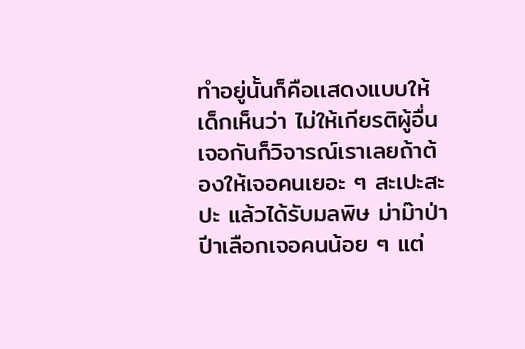ทำอยู่นั้นก็คือเเสดงแบบให้เด็กเห็นว่า ไม่ให้เกียรติผู้อื่น เจอกันก็วิจารณ์เราเลยถ้าต้องให้เจอคนเยอะ ๆ สะเปะสะปะ แล้วได้รับมลพิษ ม่าม๊าป่าปีาเลือกเจอคนน้อย ๆ แต่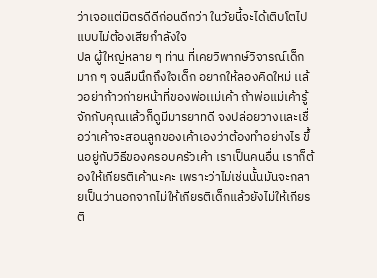ว่าเจอแต่มิตรดีดีก่อนดีกว่า ในวัยนี้จะได้เติบโตไปแบบไม่ต้องเสียกำลังใจ
ปล ผู้ใหญ่หลาย ๆ ท่าน ที่เคยวิพากษ์วิจารณ์เด็กมาก ๆ จนลืมนึกถึงใจเด็ก อยากให้ลองคิดใหม่ เเล้วอย่าก้าวก่ายหน้าที่ของพ่อเเม่เค้า ถ้าพ่อแม่เค้ารู้จักกับคุณเเล้วก็ดูมีมารยาทดี จงปล่อยวางเเละเชื่อว่าเค้าจะสอนลูกของเค้าเองว่าต้องทำอย่างไร ขึ้นอยู่กับวิธีของครอบครัวเค้า เราเป็นคนอื่น เราก็ต้องให้เกียรติเค้านะคะ เพราะว่าไม่เช่นนั้นมันจะกลายเป็นว่านอกจากไม่ให้เกียรติเด็กแล้วยังไม่ให้เกียรติ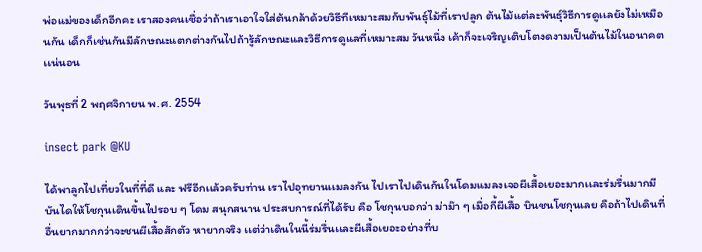พ่อแม่ของเด็กอีกคะ เราสองคนเชื่อว่าถ้าเราเอาใจใส่ต้นกล้าด้วยวิธีทีเหมาะสมกับพันธุ์ไม้ที่เราปลูก ต้นไม้แต่ละพันธุ์วิธีการดูเเลยังไม่เหมือนกัน เด็กก็เช่นกันมีลักษณะแตกต่างกันไปถ้ารู้ลักษณะและวิธีการดูแลที่เหมาะสม วันหนึ่ง เค้าก็จะเจริญเติบโตงดงามเป็นต้นไม้ในอนาคตเเน่นอน

วันพุธที่ 2 พฤศจิกายน พ.ศ. 2554

insect park @KU

ได้พาลูกไปเที่ยวในที่ที่ดี และ ฟรีอีกเเล้วครับท่าน เราไปอุทยานเเมลงกัน ไปเราไปเดินกันในโดมแมลงเจอผีเสื้อเยอะมากเเละร่มรื่นมากมีบันไดให้โชกุนเดินขึ้นไปรอบ ๆ โดม สนุกสนาน ประสบการณ์ที่ได้รับ คือ โชกุนบอกว่า ม่าม๊า ๆ เมื่อกี้ผีเสื้อ บินชนโชกุนเลย คือถ้าไปเดินที่อื่นยากมากกว่าจะชนผีเสื้อสักตัว หายากจริง เเต่ว่าเดินในนี้ร่มรื่นเเละผีเสื้อเยอะอย่างที่บ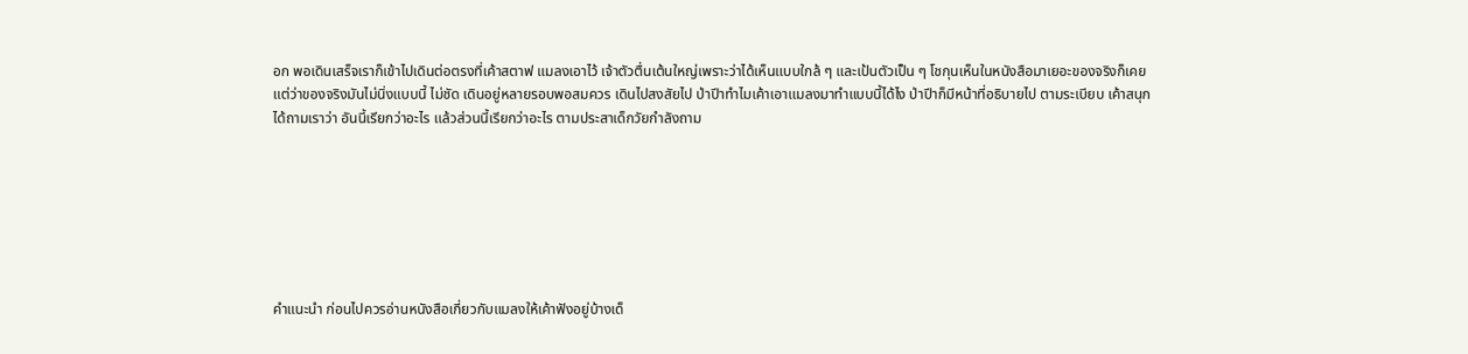อก พอเดินเสร็จเราก็เข้าไปเดินต่อตรงที่เค้าสตาฟ แมลงเอาไว้ เจ้าตัวตื่นเต้นใหญ่เพราะว่าได้เห็นเเบบใกล้ ๆ และเป้นตัวเป็น ๆ โชกุนเห็นในหนังสือมาเยอะของจริงก็เคยแต่ว่าของจริงมันไม่นิ่งแบบนี้ ไม่ชัด เดินอยู่หลายรอบพอสมควร เดินไปสงสัยไป ป่าปีาทำไมเค้าเอาเเมลงมาทำแบบนี้ได้ไง ป่าปีาก็มีหน้าที่อธิบายไป ตามระเบียบ เค้าสนุกได้ถามเราว่า อันนี้เรียกว่าอะไร เเล้วส่วนนี้เรียกว่าอะไร ตามประสาเด็กวัยกำลังถาม







คำแนะนำ ก่อนไปควรอ่านหนังสือเกี่ยวกับแมลงให้เค้าฟังอยู่บ้างเด็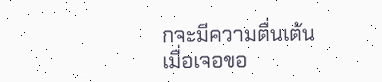กจะมีความตื่นเต้นเมื่อเจอขอ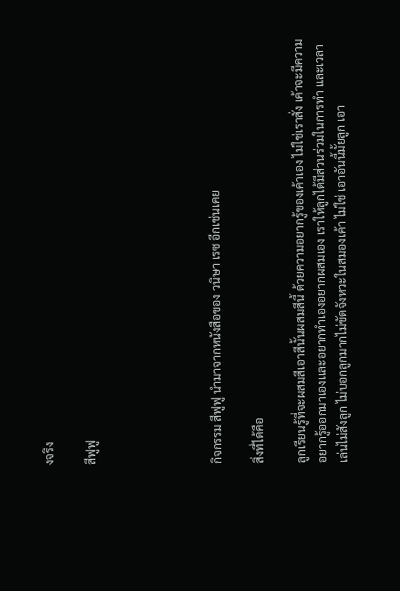งจริง

สีฟูฟู





กิจกรรม สีฟูฟู นำมาจากหนังสือของ วนิษา เรซ อีกเช่นเคย

สิ่งที่ได้คือ

ลูกเรียนรู้ที่จะผสมสีเอาสีนั้นผสมสีนี้ ด้วยความอยากรู้ของเค้าเอง ไม่ใช่เราสั่ง เค้าจะมีความอยากรู้ออกมาเองเเละอยากทำเองอยากผสมเอง เราให้ลูกได้มีส่วนร่วมในการทำ และเวลาเล่นไม่สังลูก ไม่บอกลูกมากไม่ขัดจังหวะในสมองเค้า ไม่ใช่ เอาอันนี้มั้ยลูก เอา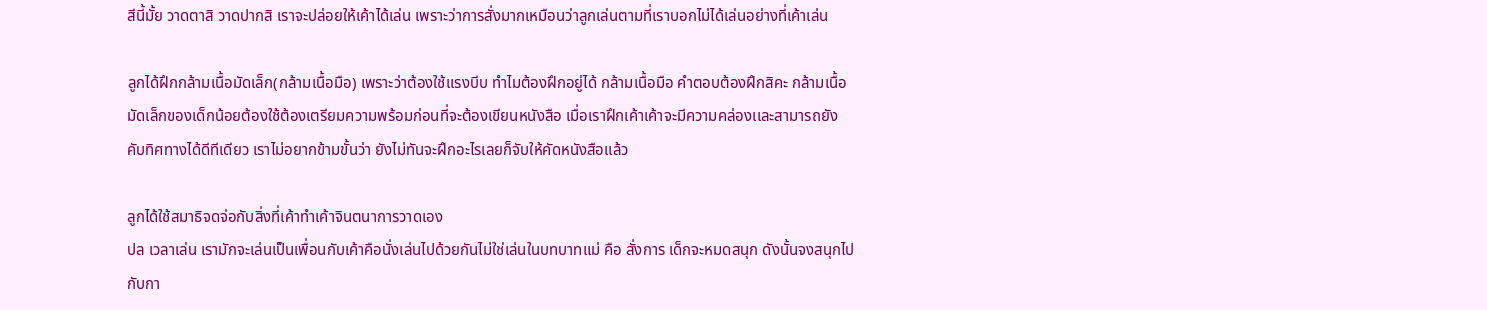สีนี้มั้ย วาดตาสิ วาดปากสิ เราจะปล่อยให้เค้าได้เล่น เพราะว่าการสั่งมากเหมือนว่าลูกเล่นตามที่เราบอกไม่ได้เล่นอย่างที่เค้าเล่น

ลูกได้ฝึกกล้ามเนื้อมัดเล็ก(กล้ามเนื้อมือ) เพราะว่าต้องใช้เเรงบีบ ทำไมต้องฝึกอยู่ได้ กล้ามเนื้อมือ คำตอบต้องฝึกสิคะ กล้ามเนื้อมัดเล็กของเด็กน้อยต้องใช้ต้องเตรียมความพร้อมก่อนที่จะต้องเขียนหนังสือ เมื่อเราฝึกเค้าเค้าจะมีความคล่องเเละสามารถยังคับทิศทางได้ดีทีเดียว เราไม่อยากข้ามขั้นว่า ยังไม่ทันจะฝึกอะไรเลยก็จับให้คัดหนังสือเเล้ว

ลูกได้ใช้สมาธิจดจ่อกับสิ่งที่เค้าทำเค้าจินตนาการวาดเอง
ปล เวลาเล่น เรามักจะเล่นเป็นเพื่อนกับเค้าคือนั่งเล่นไปด้วยกันไม่ใช่เล่นในบทบาทแม่ คือ สั่งการ เด็กจะหมดสนุก ดังนั้นจงสนุกไปกับกา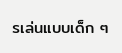รเล่นแบบเด็ก ๆ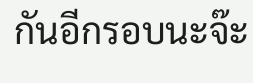กันอีกรอบนะจ๊ะ